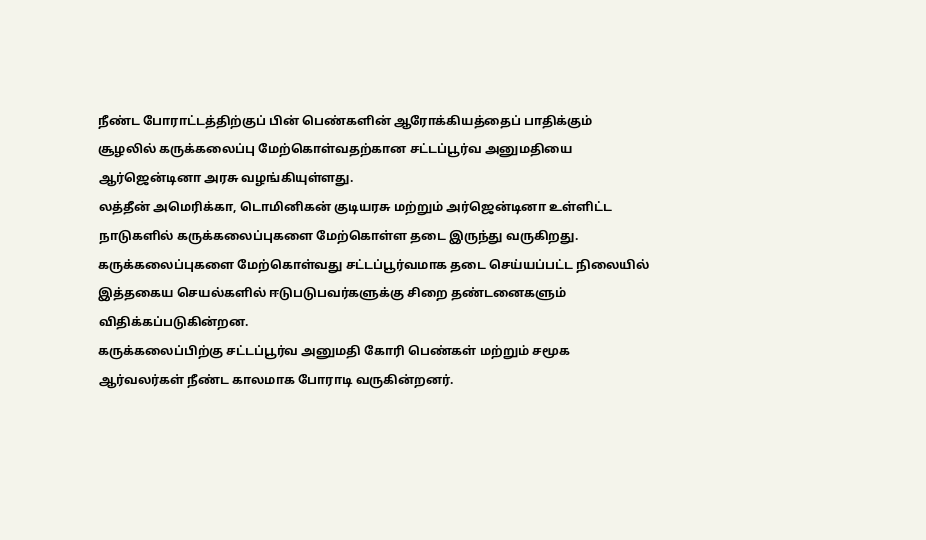நீண்ட போராட்டத்திற்குப் பின் பெண்களின் ஆரோக்கியத்தைப் பாதிக்கும் சூழலில் கருக்கலைப்பு மேற்கொள்வதற்கான சட்டப்பூர்வ அனுமதியை ஆர்ஜென்டினா அரசு வழங்கியுள்ளது.
லத்தீன் அமெரிக்கா, டொமினிகன் குடியரசு மற்றும் அர்ஜென்டினா உள்ளிட்ட நாடுகளில் கருக்கலைப்புகளை மேற்கொள்ள தடை இருந்து வருகிறது. கருக்கலைப்புகளை மேற்கொள்வது சட்டப்பூர்வமாக தடை செய்யப்பட்ட நிலையில் இத்தகைய செயல்களில் ஈடுபடுபவர்களுக்கு சிறை தண்டனைகளும் விதிக்கப்படுகின்றன.
கருக்கலைப்பிற்கு சட்டப்பூர்வ அனுமதி கோரி பெண்கள் மற்றும் சமூக ஆர்வலர்கள் நீண்ட காலமாக போராடி வருகின்றனர்.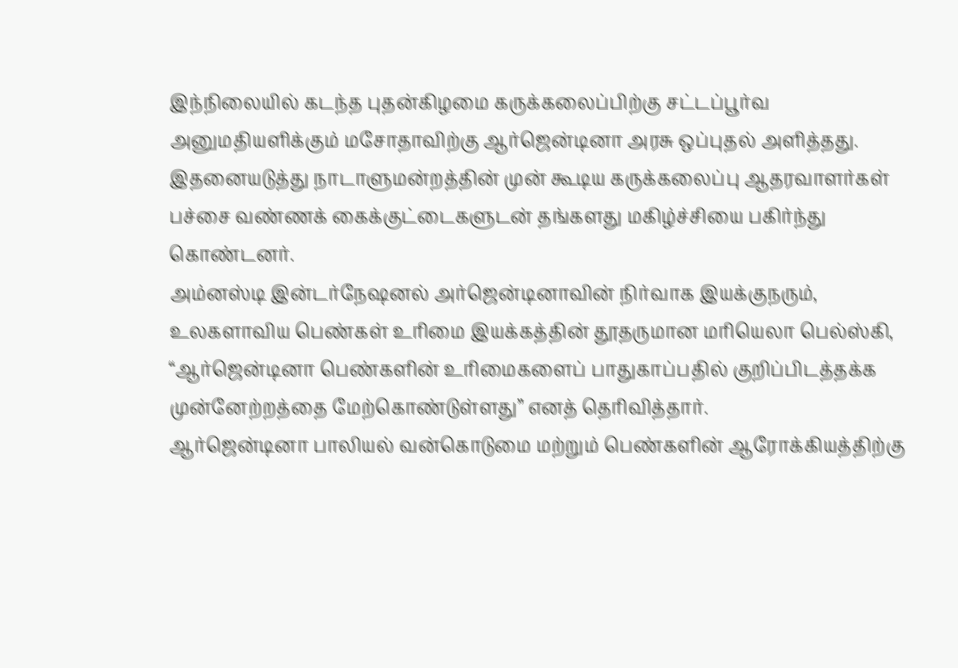இந்நிலையில் கடந்த புதன்கிழமை கருக்கலைப்பிற்கு சட்டப்பூர்வ அனுமதியளிக்கும் மசோதாவிற்கு ஆர்ஜென்டினா அரசு ஒப்புதல் அளித்தது. இதனையடுத்து நாடாளுமன்றத்தின் முன் கூடிய கருக்கலைப்பு ஆதரவாளர்கள் பச்சை வண்ணக் கைக்குட்டைகளுடன் தங்களது மகிழ்ச்சியை பகிர்ந்து கொண்டனர்.
அம்னஸ்டி இன்டர்நேஷனல் அர்ஜென்டினாவின் நிர்வாக இயக்குநரும், உலகளாவிய பெண்கள் உரிமை இயக்கத்தின் தூதருமான மரியெலா பெல்ஸ்கி, “ஆர்ஜென்டினா பெண்களின் உரிமைகளைப் பாதுகாப்பதில் குறிப்பிடத்தக்க முன்னேற்றத்தை மேற்கொண்டுள்ளது” எனத் தெரிவித்தார்.
ஆர்ஜென்டினா பாலியல் வன்கொடுமை மற்றும் பெண்களின் ஆரோக்கியத்திற்கு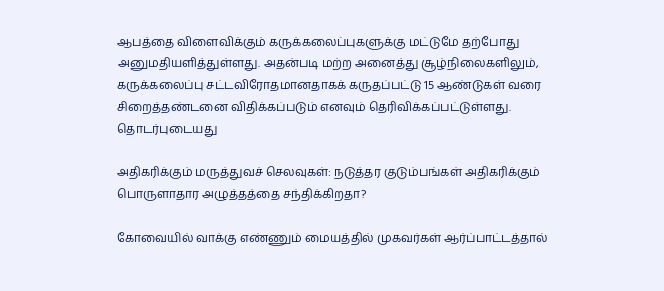ஆபத்தை விளைவிக்கும் கருக்கலைப்புகளுக்கு மட்டுமே தற்போது அனுமதியளித்துள்ளது. அதன்படி மற்ற அனைத்து சூழ்நிலைகளிலும், கருக்கலைப்பு சட்டவிரோதமானதாகக் கருதப்பட்டு 15 ஆண்டுகள் வரை சிறைத்தண்டனை விதிக்கப்படும் எனவும் தெரிவிக்கப்பட்டுள்ளது.
தொடர்புடையது

அதிகரிக்கும் மருத்துவச் செலவுகள்: நடுத்தர குடும்பங்கள் அதிகரிக்கும் பொருளாதார அழுத்தத்தை சந்திக்கிறதா?

கோவையில் வாக்கு எண்ணும் மையத்தில் முகவர்கள் ஆர்ப்பாட்டத்தால்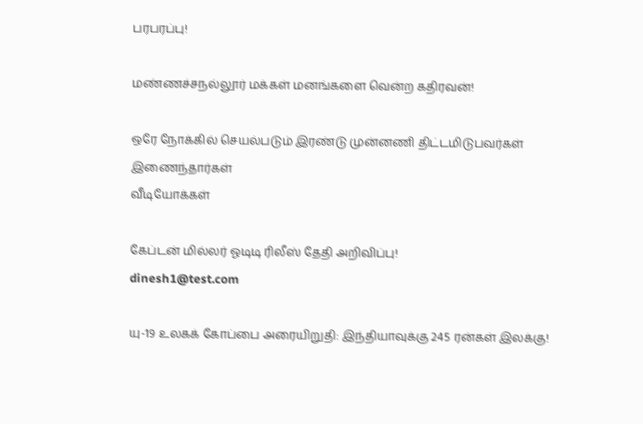பரபரப்பு!

மண்ணச்சநல்லூர் மக்கள் மனங்களை வென்ற கதிரவன்!

ஒரே நோக்கில் செயல்படும் இரண்டு முன்னணி திட்டமிடுபவர்கள் இணைந்தார்கள்
வீடியோக்கள்

கேப்டன் மில்லர் ஓடிடி ரிலீஸ் தேதி அறிவிப்பு!
dinesh1@test.com

யு-19 உலகக் கோப்பை அரையிறுதி: இந்தியாவுக்கு 245 ரன்கள் இலக்கு!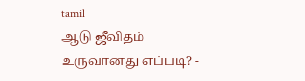tamil
ஆடு ஜீவிதம் உருவானது எப்படி? -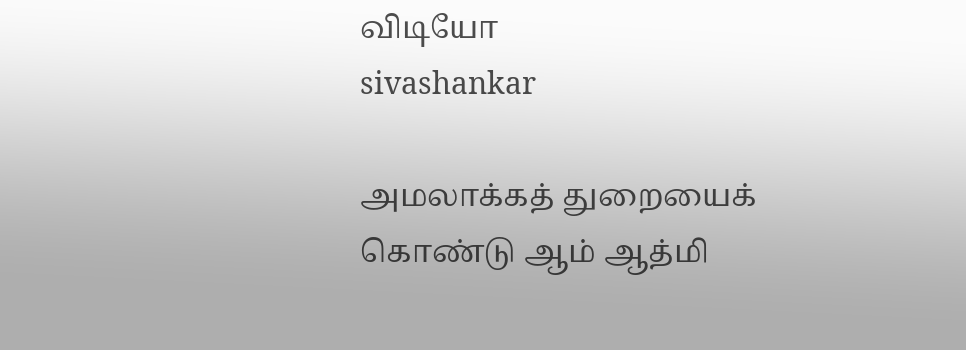விடியோ
sivashankar

அமலாக்கத் துறையைக் கொண்டு ஆம் ஆத்மி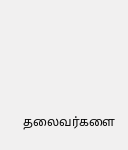தலைவர்களை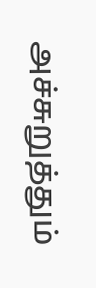அச்சுறுத்தும்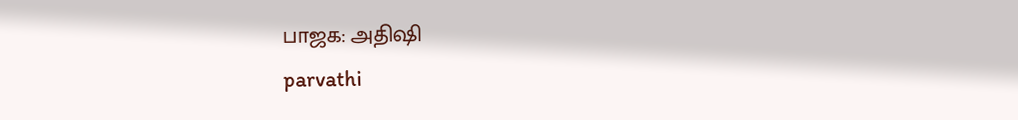பாஜக: அதிஷி
parvathi